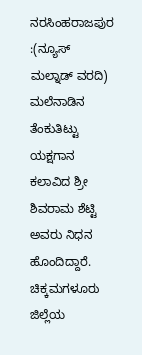ನರಸಿಂಹರಾಜಪುರ :(ನ್ಯೂಸ್ ಮಲ್ನಾಡ್ ವರದಿ) ಮಲೆನಾಡಿನ ತೆಂಕುತಿಟ್ಟು ಯಕ್ಷಗಾನ ಕಲಾವಿದ ಶ್ರೀ ಶಿವರಾಮ ಶೆಟ್ಟಿ ಅವರು ನಿಧನ ಹೊಂದಿದ್ದಾರೆ.
ಚಿಕ್ಕಮಗಳೂರು ಜಿಲ್ಲೆಯ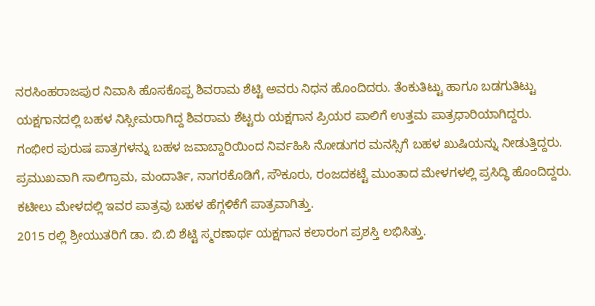ನರಸಿಂಹರಾಜಪುರ ನಿವಾಸಿ ಹೊಸಕೊಪ್ಪ ಶಿವರಾಮ ಶೆಟ್ಟಿ ಅವರು ನಿಧನ ಹೊಂದಿದರು. ತೆಂಕುತಿಟ್ಟು ಹಾಗೂ ಬಡಗುತಿಟ್ಟು ಯಕ್ಷಗಾನದಲ್ಲಿ ಬಹಳ ನಿಸ್ಸೀಮರಾಗಿದ್ದ ಶಿವರಾಮ ಶೆಟ್ಟರು ಯಕ್ಷಗಾನ ಪ್ರಿಯರ ಪಾಲಿಗೆ ಉತ್ತಮ ಪಾತ್ರಧಾರಿಯಾಗಿದ್ದರು.
ಗಂಭೀರ ಪುರುಷ ಪಾತ್ರಗಳನ್ನು ಬಹಳ ಜವಾಬ್ದಾರಿಯಿಂದ ನಿರ್ವಹಿಸಿ ನೋಡುಗರ ಮನಸ್ಸಿಗೆ ಬಹಳ ಖುಷಿಯನ್ನು ನೀಡುತ್ತಿದ್ದರು. ಪ್ರಮುಖವಾಗಿ ಸಾಲಿಗ್ರಾಮ, ಮಂದಾರ್ತಿ, ನಾಗರಕೊಡಿಗೆ, ಸೌಕೂರು, ರಂಜದಕಟ್ಟೆ ಮುಂತಾದ ಮೇಳಗಳಲ್ಲಿ ಪ್ರಸಿದ್ಧಿ ಹೊಂದಿದ್ದರು. ಕಟೀಲು ಮೇಳದಲ್ಲಿ ಇವರ ಪಾತ್ರವು ಬಹಳ ಹೆಗ್ಗಳಿಕೆಗೆ ಪಾತ್ರವಾಗಿತ್ತು.
2015 ರಲ್ಲಿ ಶ್ರೀಯುತರಿಗೆ ಡಾ. ಬಿ.ಬಿ ಶೆಟ್ಟಿ ಸ್ಮರಣಾರ್ಥ ಯಕ್ಷಗಾನ ಕಲಾರಂಗ ಪ್ರಶಸ್ತಿ ಲಭಿಸಿತ್ತು.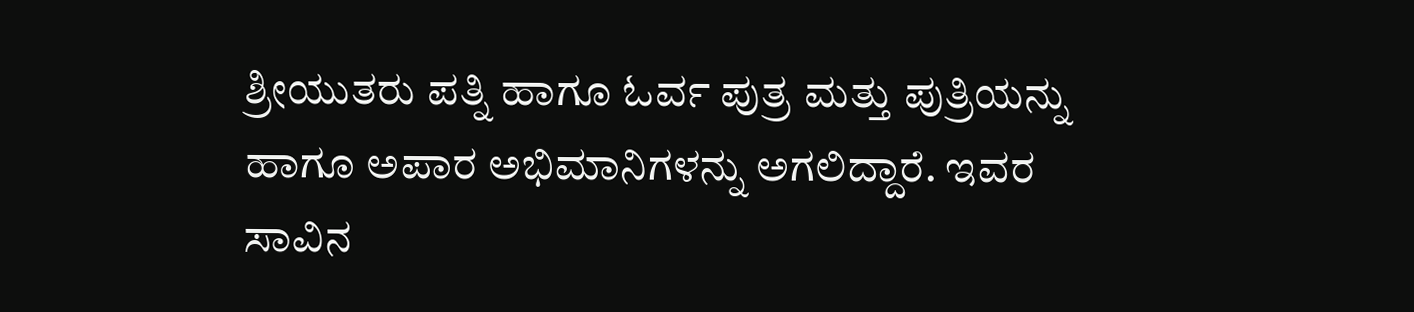ಶ್ರೀಯುತರು ಪತ್ನಿ ಹಾಗೂ ಓರ್ವ ಪುತ್ರ ಮತ್ತು ಪುತ್ರಿಯನ್ನು ಹಾಗೂ ಅಪಾರ ಅಭಿಮಾನಿಗಳನ್ನು ಅಗಲಿದ್ದಾರೆ. ಇವರ ಸಾವಿನ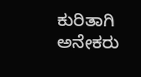ಕುರಿತಾಗಿ ಅನೇಕರು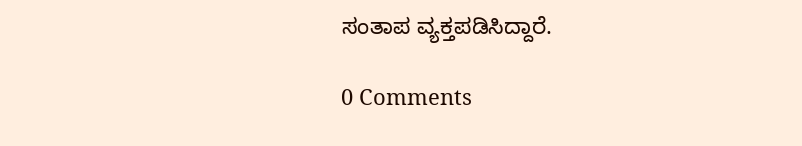ಸಂತಾಪ ವ್ಯಕ್ತಪಡಿಸಿದ್ದಾರೆ.

0 Comments